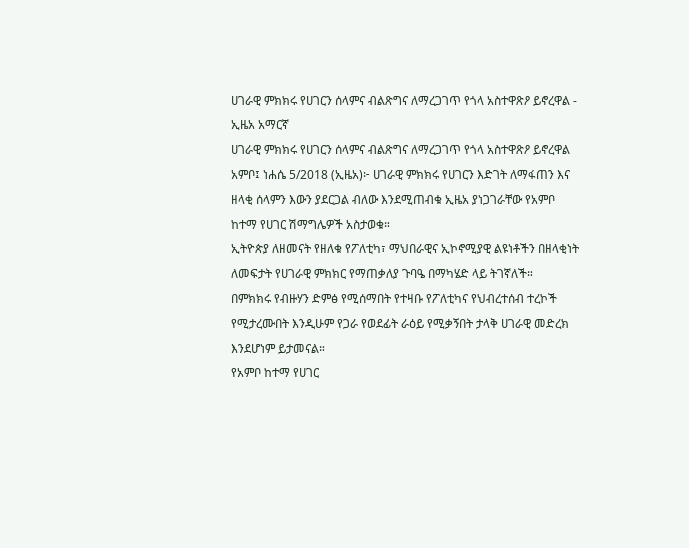ሀገራዊ ምክክሩ የሀገርን ሰላምና ብልጽግና ለማረጋገጥ የጎላ አስተዋጽዖ ይኖረዋል - ኢዜአ አማርኛ
ሀገራዊ ምክክሩ የሀገርን ሰላምና ብልጽግና ለማረጋገጥ የጎላ አስተዋጽዖ ይኖረዋል
አምቦ፤ ነሐሴ 5/2018 (ኢዜአ)፦ ሀገራዊ ምክክሩ የሀገርን እድገት ለማፋጠን እና ዘላቂ ሰላምን እውን ያደርጋል ብለው እንደሚጠብቁ ኢዜአ ያነጋገራቸው የአምቦ ከተማ የሀገር ሽማግሌዎች አስታወቁ።
ኢትዮጵያ ለዘመናት የዘለቁ የፖለቲካ፣ ማህበራዊና ኢኮኖሚያዊ ልዩነቶችን በዘላቂነት ለመፍታት የሀገራዊ ምክክር የማጠቃለያ ጉባዔ በማካሄድ ላይ ትገኛለች።
በምክክሩ የብዙሃን ድምፅ የሚሰማበት የተዛቡ የፖለቲካና የህብረተሰብ ተረኮች የሚታረሙበት እንዲሁም የጋራ የወደፊት ራዕይ የሚቃኝበት ታላቅ ሀገራዊ መድረክ እንደሆነም ይታመናል።
የአምቦ ከተማ የሀገር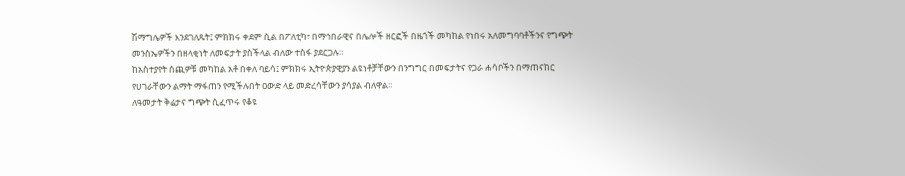ሽማግሌዎች እንደገለጹት፤ ምክክሩ ቀደም ሲል በፖለቲካ፣ በማኅበራዊና በሌሎች ዘርፎች በዜጎች መካከል የነበሩ አለመግባባቶችንና የግጭት መንስኤዎችን በዘላቂነት ለመፍታት ያስችላል ብለው ተስፋ ያደርጋሉ።
ከአስተያየት ሰጪዎቹ መካከል አቶ በቀለ ባይሳ፤ ምክክሩ ኢትዮጵያዊያን ልዩነቶቻቸውን በንግግር በመፍታትና የጋራ ሐሳቦችን በማጠናከር የሀገራቸውን ልማት ማፋጠን የሚችሉበት ዐውድ ላይ መድረሳቸውን ያሳያል ብለዋል።
ለዓመታት ቅሬታና ግጭት ሲፈጥሩ የቆዩ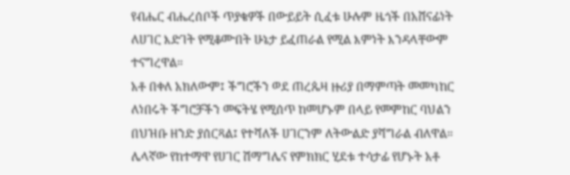የብሔር ብሔረሰቦች ጥያቄዎች በውይይት ሲፈቱ ሁሉም ዜጎች በአሸናፊነት ለሀገር እድገት የሚቆሙበት ሁኔታ ይፈጠራል የሚል እምነት እንዳላቸውም ተናግረዋል።
አቶ በቀለ አክለውም፤ ችግሮችን ወደ ጠረጴዛ ዙሪያ በማምጣት መመካከር ለነበሩት ችግሮቻችን መፍትሄ የሚሰጥ ከመሆኑም በላይ የመምከር ባህልን በህዝቡ ዘንድ ያሰርጻል፤ የተሻለች ሀገርንም ለትውልድ ያሻግራል ብለዋል።
ሌላኛው የከተማዋ የሀገር ሽማግሌና የምክክር ሂደቱ ተሳታፊ የሆኑት አቶ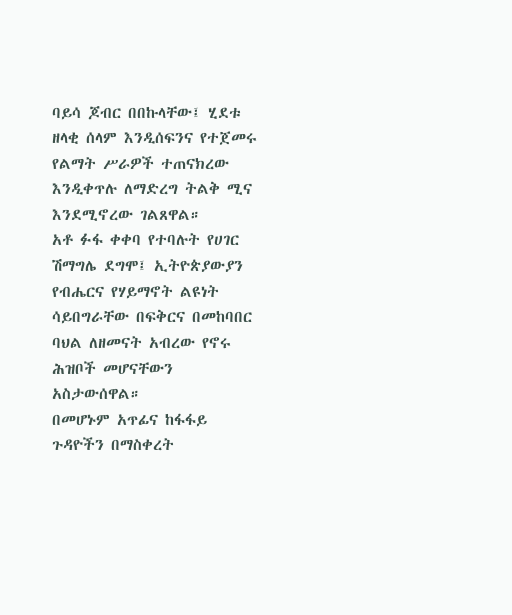ባይሳ ጆብር በበኩላቸው፤ ሂደቱ ዘላቂ ሰላም እንዲሰፍንና የተጀመሩ የልማት ሥራዎች ተጠናክረው እንዲቀጥሉ ለማድረግ ትልቅ ሚና እንደሚኖረው ገልጸዋል።
አቶ ፉፋ ቀቀባ የተባሉት የሀገር ሽማግሌ ደግሞ፤ ኢትዮጵያውያን የብሔርና የሃይማኖት ልዩነት ሳይበግራቸው በፍቅርና በመከባበር ባህል ለዘመናት አብረው የኖሩ ሕዝቦች መሆናቸውን አስታውሰዋል።
በመሆኑም አጥፊና ከፋፋይ ጉዳዮችን በማስቀረት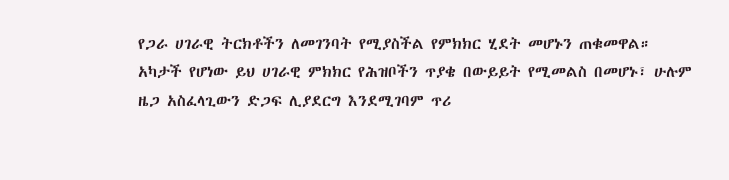የጋራ ሀገራዊ ትርክቶችን ለመገንባት የሚያስችል የምክክር ሂደት መሆኑን ጠቁመዋል።
አካታች የሆነው ይህ ሀገራዊ ምክክር የሕዝቦችን ጥያቄ በውይይት የሚመልስ በመሆኑ፣ ሁሉም ዜጋ አስፈላጊውን ድጋፍ ሊያደርግ እንደሚገባም ጥሪ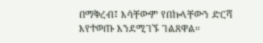በማቅረብ፤ እሳቸውም የበኩላቸውን ድርሻ እየተወጡ እንደሚገኙ ገልጸዋል።